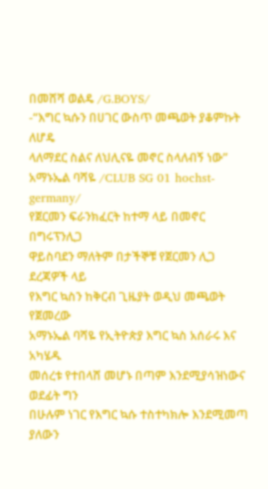በመሸሻ ወልዴ /G.BOYS/
-“እግር ኳሱን በሀገር ውስጥ መጫወት ያቆምኩት ለሆዴ
ላለማደር ስልና ለህሊናዬ መኖር ስላለብኝ ነው”
አማኑኤል ባሻዬ /CLUB SG 01 hochst-germany/
የጀርመን ፍራንክፈርት ከተማ ላይ በመኖር በግሩፕንሊጋ
ዋይስባደን ማለትም በታችኞቹ የጀርመን ሊጋ ደረጃዎች ላይ
የእግር ኳስን ከቅርብ ጊዜያት ወዲህ መጫወት የጀመረው
አማኑኤል ባሻዬ የኢትዮጵያ እግር ኳስ አሰራሩ እና አካሄዱ
መሰረቱ የተበላሸ መሆኑ በጣም እንደሚያሳዝነውና ወደፊት ግን
በሁሉም ነገር የእግር ኳሱ ተስተካክሎ እንደሚመጣ ያለውን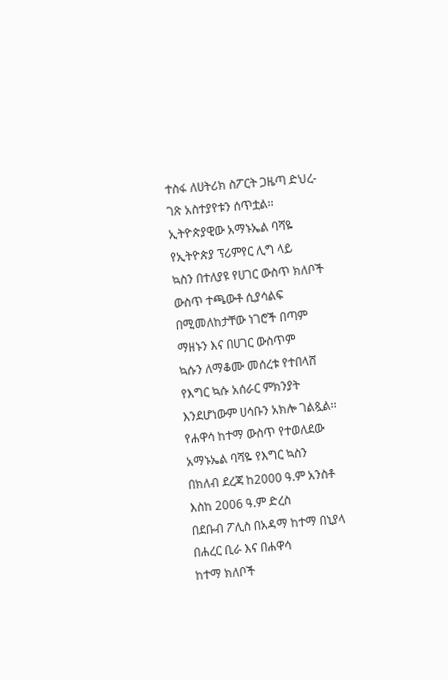ተስፋ ለሀትሪክ ስፖርት ጋዜጣ ድህረ-ገጽ አስተያየቱን ሰጥቷል፡፡
ኢትዮጵያዊው አማኑኤል ባሻዬ የኢትዮጵያ ፕሪምየር ሊግ ላይ
ኳስን በተለያዩ የሀገር ውስጥ ክለቦች ውስጥ ተጫውቶ ሲያሳልፍ
በሚመለከታቸው ነገሮች በጣም ማዘኑን እና በሀገር ውስጥም
ኳሱን ለማቆሙ መሰረቱ የተበላሸ የእግር ኳሱ አሰራር ምክንያት
እንደሆነውም ሀሳቡን አክሎ ገልጿል፡፡
የሐዋሳ ከተማ ውስጥ የተወለደው አማኑኤል ባሻዬ የእግር ኳስን
በክለብ ደረጃ ከ2000 ዓ.ም አንስቶ እስከ 2006 ዓ.ም ድረስ
በደቡብ ፖሊስ በአዳማ ከተማ በኒያላ በሐረር ቢራ እና በሐዋሳ
ከተማ ክለቦች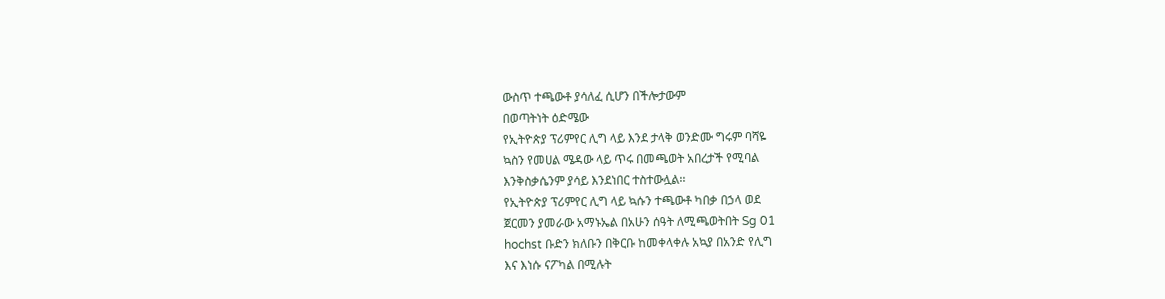ውስጥ ተጫውቶ ያሳለፈ ሲሆን በችሎታውም
በወጣትነት ዕድሜው
የኢትዮጵያ ፕሪምየር ሊግ ላይ እንደ ታላቅ ወንድሙ ግሩም ባሻዬ
ኳስን የመሀል ሜዳው ላይ ጥሩ በመጫወት አበረታች የሚባል
እንቅስቃሴንም ያሳይ እንደነበር ተስተውሏል፡፡
የኢትዮጵያ ፕሪምየር ሊግ ላይ ኳሱን ተጫውቶ ካበቃ በኃላ ወደ
ጀርመን ያመራው አማኑኤል በአሁን ሰዓት ለሚጫወትበት Sg 01
hochst ቡድን ክለቡን በቅርቡ ከመቀላቀሉ አኳያ በአንድ የሊግ
እና እነሱ ናፖካል በሚሉት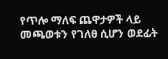የጥሎ ማለፍ ጨዋታዎች ላይ
መጫወቱን የገለፀ ሲሆን ወደፊት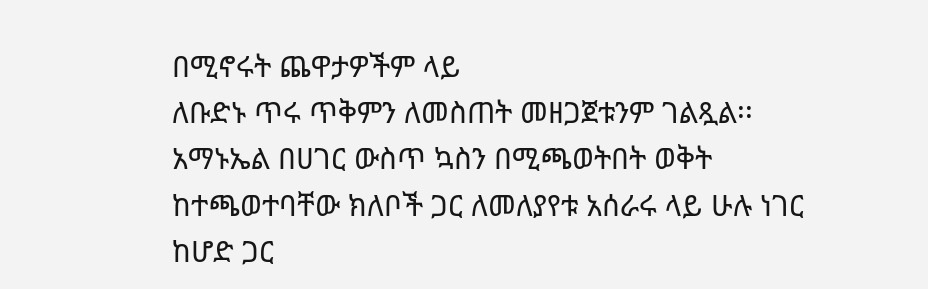በሚኖሩት ጨዋታዎችም ላይ
ለቡድኑ ጥሩ ጥቅምን ለመስጠት መዘጋጀቱንም ገልጿል፡፡
አማኑኤል በሀገር ውስጥ ኳስን በሚጫወትበት ወቅት
ከተጫወተባቸው ክለቦች ጋር ለመለያየቱ አሰራሩ ላይ ሁሉ ነገር
ከሆድ ጋር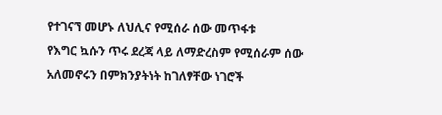የተገናኘ መሆኑ ለህሊና የሚሰራ ሰው መጥፋቱ
የእግር ኳሱን ጥሩ ደረጃ ላይ ለማድረስም የሚሰራም ሰው
አለመኖሩን በምክንያትነት ከገለፃቸው ነገሮች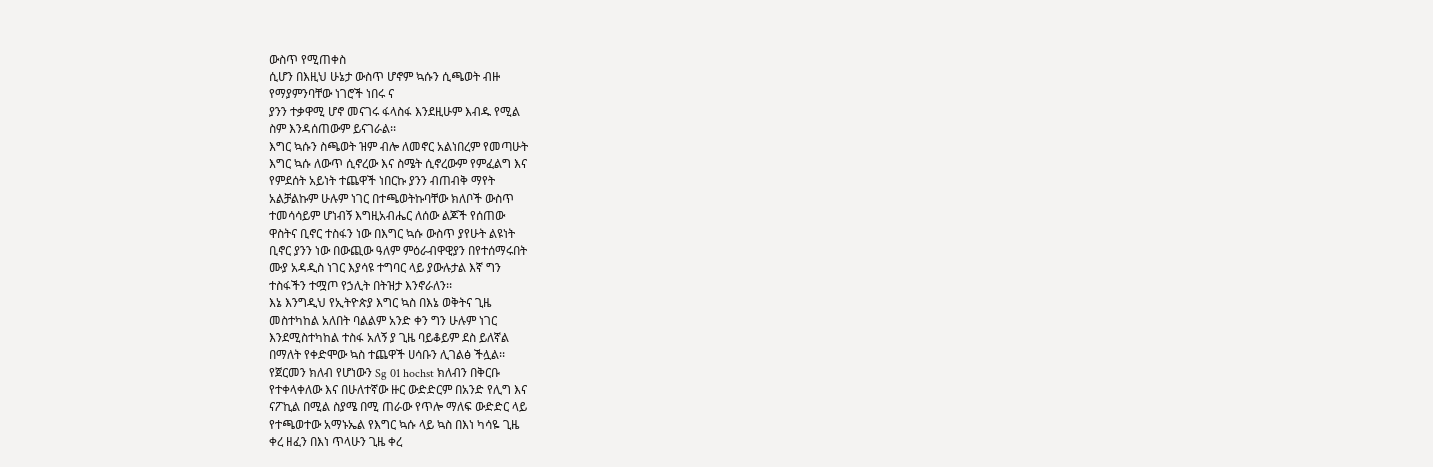ውስጥ የሚጠቀስ
ሲሆን በእዚህ ሁኔታ ውስጥ ሆኖም ኳሱን ሲጫወት ብዙ
የማያምንባቸው ነገሮች ነበሩ ና
ያንን ተቃዋሚ ሆኖ መናገሩ ፋላስፋ እንደዚሁም እብዱ የሚል
ስም እንዳሰጠውም ይናገራል፡፡
እግር ኳሱን ስጫወት ዝም ብሎ ለመኖር አልነበረም የመጣሁት
እግር ኳሱ ለውጥ ሲኖረው እና ስሜት ሲኖረውም የምፈልግ እና
የምደሰት አይነት ተጨዋች ነበርኩ ያንን ብጠብቅ ማየት
አልቻልኩም ሁሉም ነገር በተጫወትኩባቸው ክለቦች ውስጥ
ተመሳሳይም ሆነብኝ እግዚአብሔር ለሰው ልጆች የሰጠው
ዋስትና ቢኖር ተስፋን ነው በእግር ኳሱ ውስጥ ያየሁት ልዩነት
ቢኖር ያንን ነው በውጪው ዓለም ምዕራብዋዊያን በየተሰማሩበት
ሙያ አዳዲስ ነገር እያሳዩ ተግባር ላይ ያውሉታል እኛ ግን
ተስፋችን ተሟጦ የኃሊት በትዝታ እንኖራለን፡፡
እኔ እንግዲህ የኢትዮጵያ እግር ኳስ በእኔ ወቅትና ጊዜ
መስተካከል አለበት ባልልም አንድ ቀን ግን ሁሉም ነገር
እንደሚስተካከል ተስፋ አለኝ ያ ጊዜ ባይቆይም ደስ ይለኛል
በማለት የቀድሞው ኳስ ተጨዋች ሀሳቡን ሊገልፅ ችሏል፡፡
የጀርመን ክለብ የሆነውን Sg 01 hochst ክለብን በቅርቡ
የተቀላቀለው እና በሁለተኛው ዙር ውድድርም በአንድ የሊግ እና
ናፖኪል በሚል ስያሜ በሚ ጠራው የጥሎ ማለፍ ውድድር ላይ
የተጫወተው አማኑኤል የእግር ኳሱ ላይ ኳስ በእነ ካሳዬ ጊዜ
ቀረ ዘፈን በእነ ጥላሁን ጊዜ ቀረ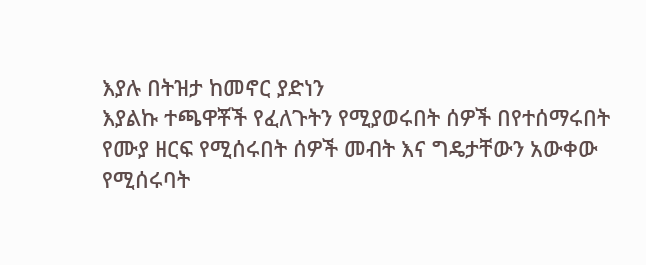እያሉ በትዝታ ከመኖር ያድነን
እያልኩ ተጫዋቾች የፈለጉትን የሚያወሩበት ሰዎች በየተሰማሩበት
የሙያ ዘርፍ የሚሰሩበት ሰዎች መብት እና ግዴታቸውን አውቀው
የሚሰሩባት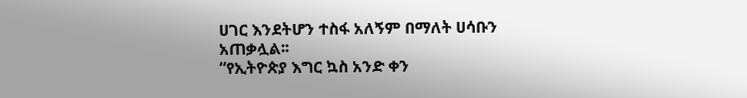ሀገር እንደትሆን ተስፋ አለኝም በማለት ሀሳቡን
አጠቃሏል፡፡
“የኢትዮጵያ እግር ኳስ አንድ ቀን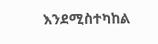እንደሚስተካከል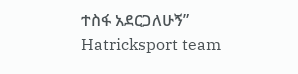ተስፋ አደርጋለሁኝ”
Hatricksport team